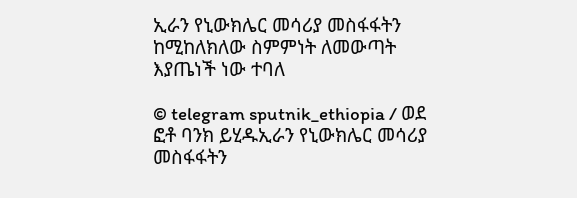ኢራን የኒውክሌር መሳሪያ መስፋፋትን ከሚከለክለው ስምምነት ለመውጣት እያጤነች ነው ተባለ

© telegram sputnik_ethiopia / ወደ ፎቶ ባንክ ይሂዱኢራን የኒውክሌር መሳሪያ መስፋፋትን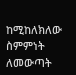ከሚከለክለው ስምምነት ለመውጣት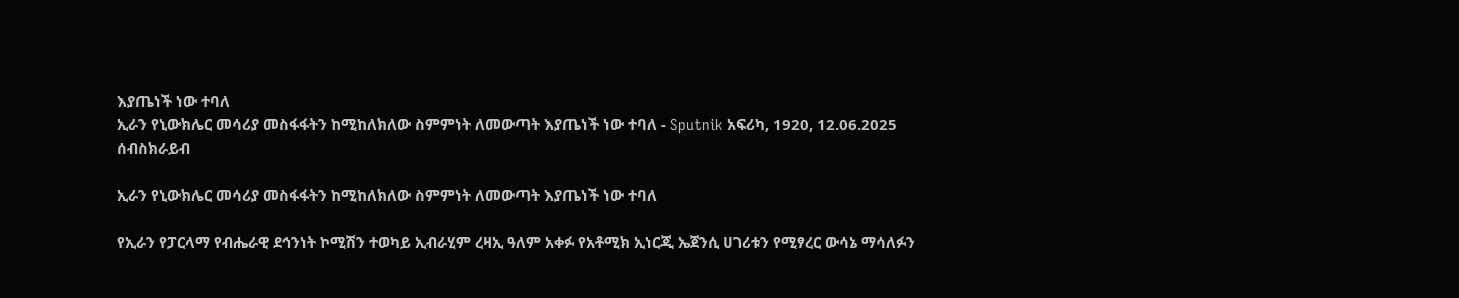እያጤነች ነው ተባለ
ኢራን የኒውክሌር መሳሪያ መስፋፋትን ከሚከለክለው ስምምነት ለመውጣት እያጤነች ነው ተባለ - Sputnik አፍሪካ, 1920, 12.06.2025
ሰብስክራይብ

ኢራን የኒውክሌር መሳሪያ መስፋፋትን ከሚከለክለው ስምምነት ለመውጣት እያጤነች ነው ተባለ

የኢራን የፓርላማ የብሔራዊ ደኅንነት ኮሚሽን ተወካይ ኢብራሂም ረዛኢ ዓለም አቀፉ የአቶሚክ ኢነርጂ ኤጀንሲ ሀገሪቱን የሚፃረር ውሳኔ ማሳለፉን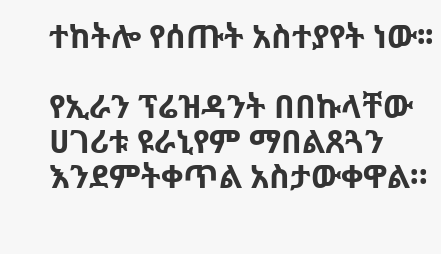ተከትሎ የሰጡት አስተያየት ነው፡፡

የኢራን ፕሬዝዳንት በበኩላቸው ሀገሪቱ ዩራኒየም ማበልጸጓን እንደምትቀጥል አስታውቀዋል።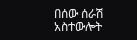በሰው ሰራሽ አስተውሎት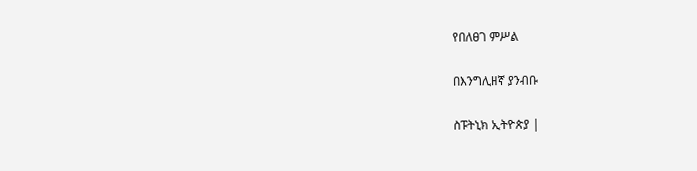የበለፀገ ምሥል

በእንግሊዘኛ ያንብቡ

ስፑትኒክ ኢትዮጵያ |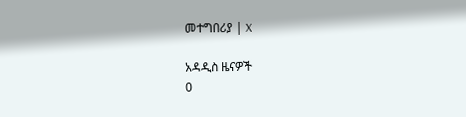መተግበሪያ | X

አዳዲስ ዜናዎች
0